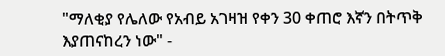"ማለቂያ የሌለው የአብይ አገዛዝ የቀን 30 ቀጠሮ እኛን በትጥቅ እያጠናከረን ነው" -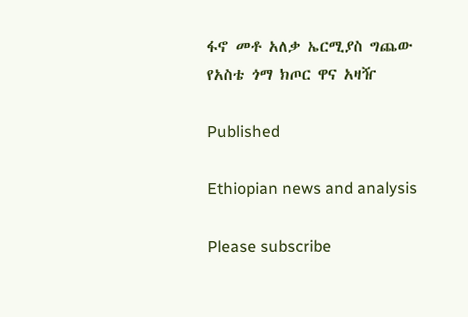ፋኖ መቶ አለቃ ኤርሚያስ ግጨው የአስቴ ጎማ ክጦር ዋና አዛዥ

Published

Ethiopian news and analysis

Please subscribe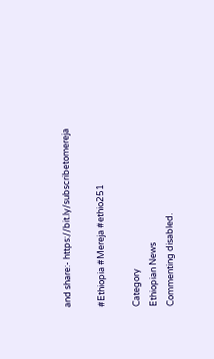and share:- https://bit.ly/subscribetomereja

#Ethiopia #Mereja #ethio251

Category
Ethiopian News
Commenting disabled.